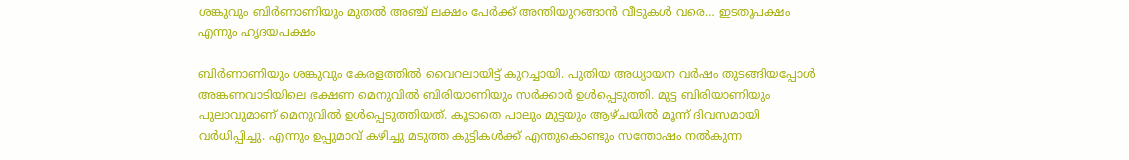ശങ്കുവും ബിര്‍ണാണിയും മുതല്‍ അഞ്ച് ലക്ഷം പേര്‍ക്ക് അന്തിയുറങ്ങാന്‍ വീടുകള്‍ വരെ… ഇടതുപക്ഷം എന്നും ഹൃദയപക്ഷം

ബിര്‍ണാണിയും ശങ്കുവും കേരളത്തില്‍ വൈറലായിട്ട് കുറച്ചായി. പുതിയ അധ്യായന വര്‍ഷം തുടങ്ങിയപ്പോള്‍ അങ്കണവാടിയിലെ ഭക്ഷണ മെനുവില്‍ ബിരിയാണിയും സര്‍ക്കാര്‍ ഉള്‍പ്പെടുത്തി. മുട്ട ബിരിയാണിയും പുലാവുമാണ് മെനുവില്‍ ഉള്‍പ്പെടുത്തിയത്. കൂടാതെ പാലും മുട്ടയും ആഴ്ചയില്‍ മൂന്ന് ദിവസമായി വര്‍ധിപ്പിച്ചു. എന്നും ഉപ്പുമാവ് കഴിച്ചു മടുത്ത കുട്ടികള്‍ക്ക് എന്തുകൊണ്ടും സന്തോഷം നല്‍കുന്ന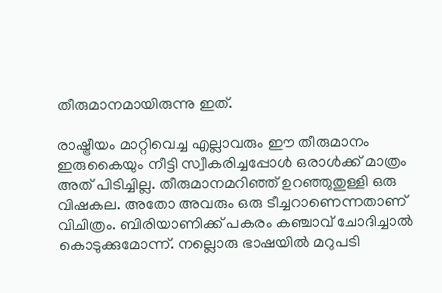തീരുമാനമായിരുന്നു ഇത്.

രാഷ്ട്രീയം മാറ്റിവെച്ച എല്ലാവരും ഈ തീരുമാനം ഇരുകൈയും നീട്ടി സ്വീകരിച്ചപ്പോള്‍ ഒരാള്‍ക്ക് മാത്രം അത് പിടിച്ചില്ല. തീരുമാനമറിഞ്ഞ് ഉറഞ്ഞുതുള്ളി ഒരു വിഷകല. അതോ അവരും ഒരു ടീച്ചറാണെന്നതാണ് വിചിത്രം. ബിരിയാണിക്ക് പകരം കഞ്ചാവ് ചോദിച്ചാല്‍ കൊടുക്കുമോന്ന്. നല്ലൊരു ഭാഷയില്‍ മറുപടി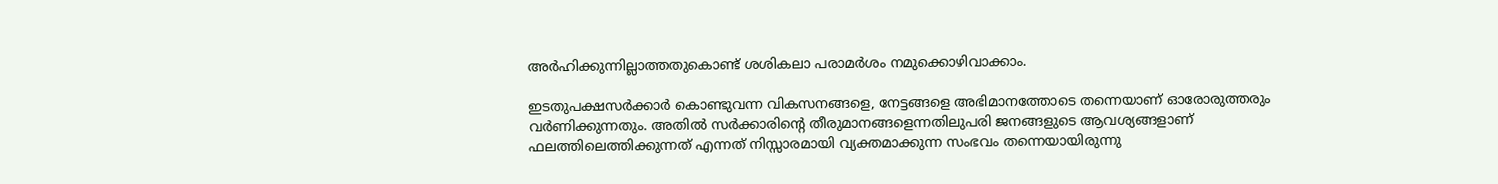അര്‍ഹിക്കുന്നില്ലാത്തതുകൊണ്ട് ശശികലാ പരാമര്‍ശം നമുക്കൊഴിവാക്കാം.

ഇടതുപക്ഷസര്‍ക്കാര്‍ കൊണ്ടുവന്ന വികസനങ്ങളെ, നേട്ടങ്ങളെ അഭിമാനത്തോടെ തന്നെയാണ് ഓരോരുത്തരും വര്‍ണിക്കുന്നതും. അതില്‍ സര്‍ക്കാരിന്റെ തീരുമാനങ്ങളെന്നതിലുപരി ജനങ്ങളുടെ ആവശ്യങ്ങളാണ് ഫലത്തിലെത്തിക്കുന്നത് എന്നത് നിസ്സാരമായി വ്യക്തമാക്കുന്ന സംഭവം തന്നെയായിരുന്നു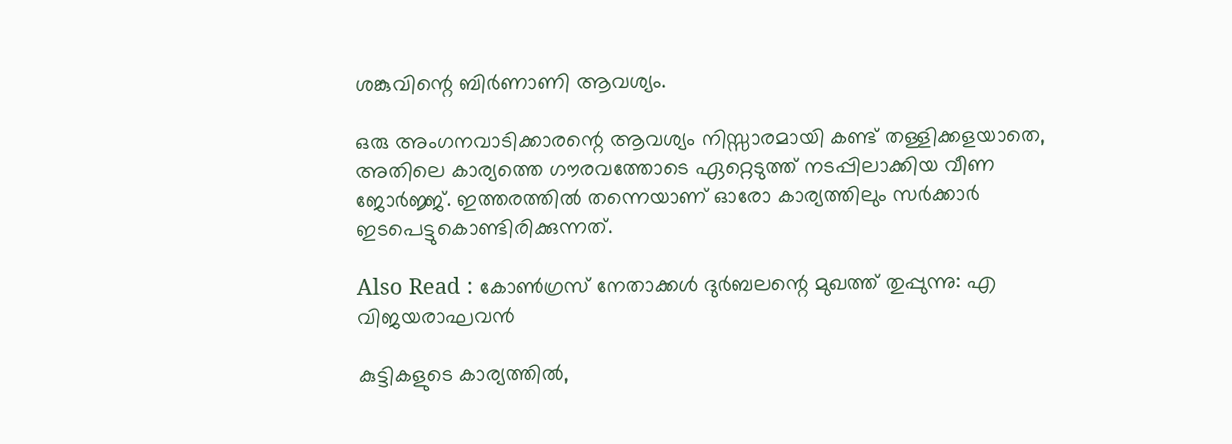ശങ്കുവിന്റെ ബിര്‍ണാണി ആവശ്യം.

ഒരു അംഗനവാടിക്കാരന്റെ ആവശ്യം നിസ്സാരമായി കണ്ട് തള്ളിക്കളയാതെ, അതിലെ കാര്യത്തെ ഗൗരവത്തോടെ ഏറ്റെടുത്ത് നടപ്പിലാക്കിയ വീണ ജോര്‍ജ്ജ്. ഇത്തരത്തില്‍ തന്നെയാണ് ഓരോ കാര്യത്തിലും സര്‍ക്കാര്‍ ഇടപെട്ടുകൊണ്ടിരിക്കുന്നത്.

Also Read : കോൺഗ്രസ് നേതാക്കൾ ദുർബലന്റെ മുഖത്ത് തുപ്പുന്നു: എ വിജയരാഘവൻ

കുട്ടികളുടെ കാര്യത്തില്‍,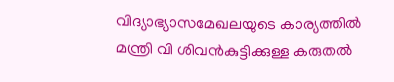വിദ്യാഭ്യാസമേഖലയുടെ കാര്യത്തില്‍ മന്ത്രി വി ശിവന്‍കുട്ടിക്കുള്ള കരുതല്‍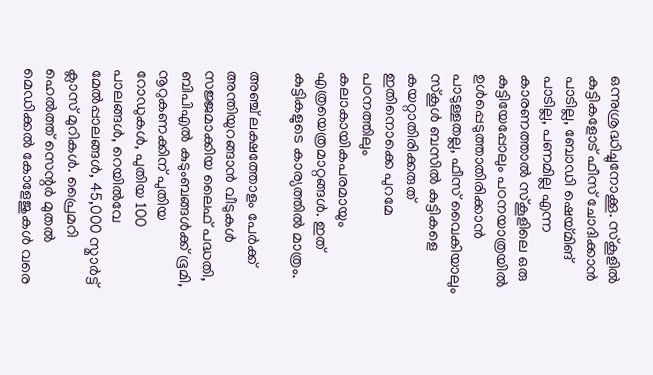ഒന്നുശ്രദ്ധിച്ചുനോക്കൂ. സ്‌കൂളില്‍ കുട്ടികളോട് ഫീസ് ചോദിക്കാന്‍ പാടില്ല, ബോഡി ഷെയ്മിങ് പാടില്ല, പണമില്ല എന്ന കാരണത്താല്‍ സ്‌കൂളിലെ ഒരു കുട്ടിയേപ്പോലും പഠനയാത്രയില്‍ ഉള്‍പ്പെടുത്താതിരിക്കാന്‍ പാടുള്ളതല്ല, ഫീസ് വൈകിയാലും സ്‌കൂള്‍ ബസില്‍ കുട്ടികളെ കയറ്റാതിരിക്കരുത് ഇതിനൊക്കെ പുറമേ പഠനത്തിലും കലാകായികപരമായും എത്രയെത്രമാറ്റങ്ങള്‍. ഇത് കുട്ടികളുടെ കാര്യത്തില്‍ മാത്രം.

അഞ്ച് ലക്ഷത്തോളം പേര്‍ക്ക് അന്തിയുറങ്ങാന്‍ വീടുകള്‍ സജ്ജമാക്കിയ ലൈഫ് പദ്ധതി, ബിപിഎൽ കുടുംബങ്ങള്‍ക്ക് ഭൂമി, നൂറുകണക്കിന് പുതിയ റോഡുകള്‍, പുതിയ 100 പാലങ്ങള്‍, റെയില്‍വേ മേല്‍പ്പാലങ്ങള്‍, 45,000 സ്മാര്‍ട്ട് ക്ലാസ് മുറികള്‍. പ്രൈമറി ഹെല്‍ത്ത് സെന്റര്‍ മുതല്‍ മെഡിക്കല്‍ കോളേജുകള്‍ വരെ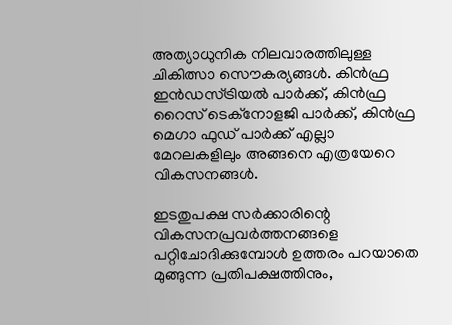അത്യാധുനിക നിലവാരത്തിലുള്ള ചികിത്സാ സൌകര്യങ്ങള്‍. കിന്‍ഫ്ര ഇന്‍ഡസ്ട്രിയല്‍ പാര്‍ക്ക്, കിന്‍ഫ്ര റൈസ് ടെക്നോളജി പാര്‍ക്ക്, കിന്‍ഫ്ര മെഗാ ഫുഡ് പാര്‍ക്ക് എല്ലാ മേറലകളിലും അങ്ങനെ എത്രയേറെ വികസനങ്ങള്‍.

ഇടതുപക്ഷ സര്‍ക്കാരിന്റെ വികസനപ്രവര്‍ത്തനങ്ങളെ പറ്റിചോദിക്കുമ്പോള്‍ ഉത്തരം പറയാതെ മുങ്ങുന്ന പ്രതിപക്ഷത്തിനും,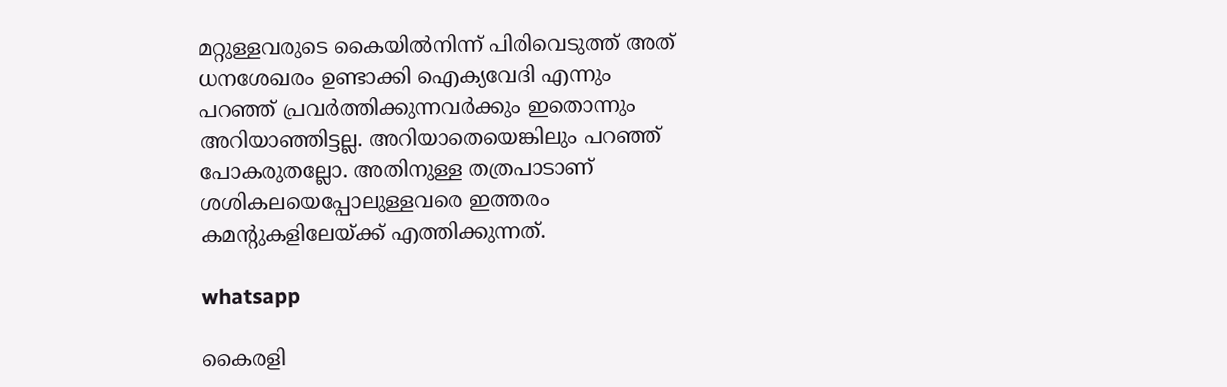മറ്റുള്ളവരുടെ കൈയില്‍നിന്ന് പിരിവെടുത്ത് അത് ധനശേഖരം ഉണ്ടാക്കി ഐക്യവേദി എന്നും പറഞ്ഞ് പ്രവര്‍ത്തിക്കുന്നവര്‍ക്കും ഇതൊന്നും അറിയാഞ്ഞിട്ടല്ല. അറിയാതെയെങ്കിലും പറഞ്ഞ് പോകരുതല്ലോ. അതിനുള്ള തത്രപാടാണ് ശശികലയെപ്പോലുള്ളവരെ ഇത്തരം കമന്റുകളിലേയ്ക്ക് എത്തിക്കുന്നത്.

whatsapp

കൈരളി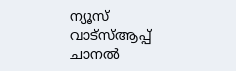ന്യൂസ് വാട്‌സ്ആപ്പ് ചാനല്‍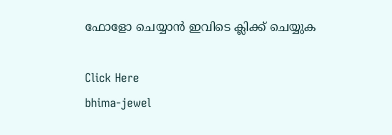ഫോളോ ചെയ്യാന്‍ ഇവിടെ ക്ലിക്ക് ചെയ്യുക

Click Here
bhima-jewel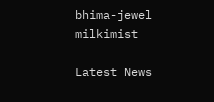bhima-jewel
milkimist

Latest News